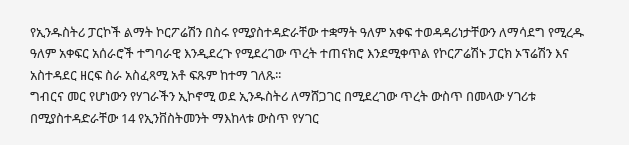የኢንዱስትሪ ፓርኮች ልማት ኮርፖሬሽን በስሩ የሚያስተዳድራቸው ተቋማት ዓለም አቀፍ ተወዳዳሪነታቸውን ለማሳደግ የሚረዱ ዓለም አቀፍር አሰራሮች ተግባራዊ እንዲደረጉ የሚደረገው ጥረት ተጠናክሮ እንደሚቀጥል የኮርፖሬሽኑ ፓርክ ኦፕሬሽን እና አስተዳደር ዘርፍ ስራ አስፈጻሚ አቶ ፍጹም ከተማ ገለጹ፡፡
ግብርና መር የሆነውን የሃገራችን ኢኮኖሚ ወደ ኢንዱስትሪ ለማሸጋገር በሚደረገው ጥረት ውስጥ በመላው ሃገሪቱ በሚያስተዳድራቸው 14 የኢንቨስትመንት ማእከላቱ ውስጥ የሃገር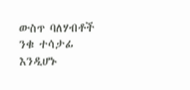ውስጥ ባለሃብቶች ንቁ ተሳታፊ እንዲሆኑ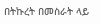በትኩረት በመስራት ላይ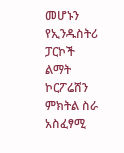መሆኑን የኢንዱስትሪ ፓርኮች ልማት ኮርፖሬሸን ምክትል ስራ አስፈፃሚ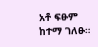አቶ ፍፁም ከተማ ገለፁ።